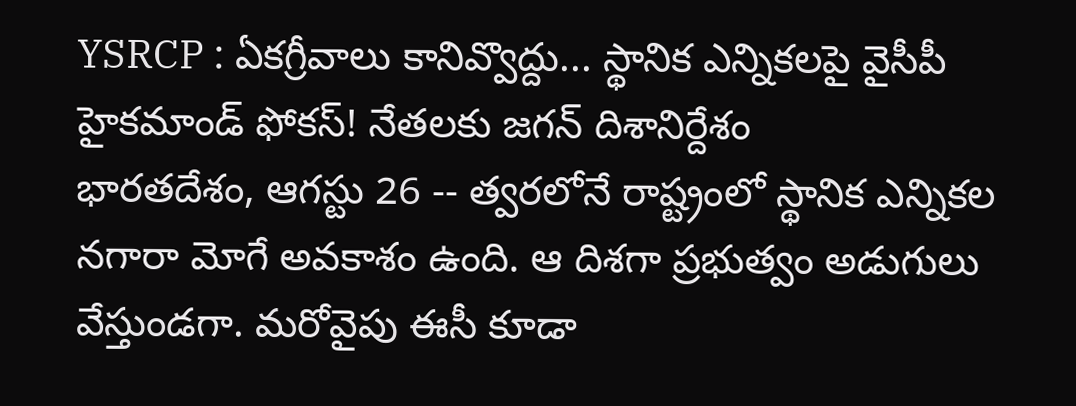YSRCP : ఏకగ్రీవాలు కానివ్వొద్దు... స్థానిక ఎన్నికలపై వైసీపీ హైకమాండ్ ఫోకస్! నేతలకు జగన్ దిశానిర్దేశం
భారతదేశం, ఆగస్టు 26 -- త్వరలోనే రాష్ట్రంలో స్థానిక ఎన్నికల నగారా మోగే అవకాశం ఉంది. ఆ దిశగా ప్రభుత్వం అడుగులు వేస్తుండగా. మరోవైపు ఈసీ కూడా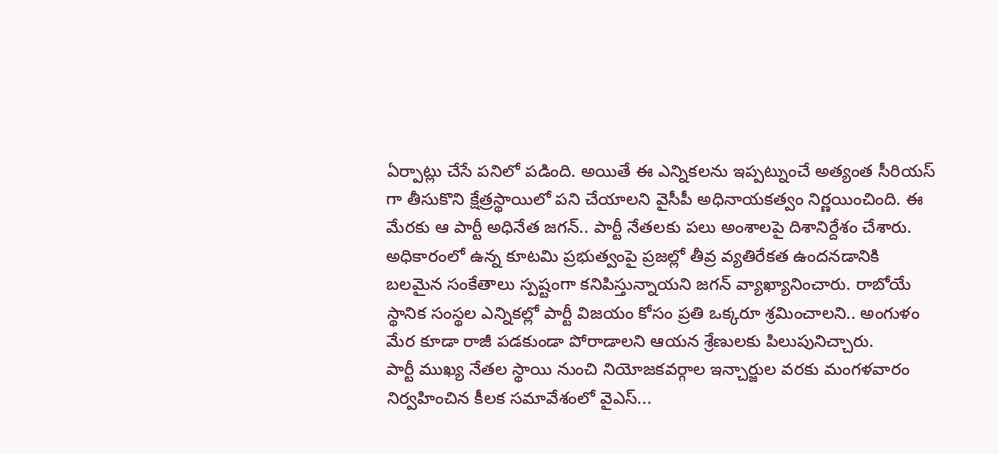ఏర్పాట్లు చేసే పనిలో పడింది. అయితే ఈ ఎన్నికలను ఇప్పట్నుంచే అత్యంత సీరియస్ గా తీసుకొని క్షేత్రస్థాయిలో పని చేయాలని వైసీపీ అధినాయకత్వం నిర్ణయించింది. ఈ మేరకు ఆ పార్టీ అధినేత జగన్.. పార్టీ నేతలకు పలు అంశాలపై దిశానిర్దేశం చేశారు.
అధికారంలో ఉన్న కూటమి ప్రభుత్వంపై ప్రజల్లో తీవ్ర వ్యతిరేకత ఉందనడానికి బలమైన సంకేతాలు స్పష్టంగా కనిపిస్తున్నాయని జగన్ వ్యాఖ్యానించారు. రాబోయే స్థానిక సంస్థల ఎన్నికల్లో పార్టీ విజయం కోసం ప్రతి ఒక్కరూ శ్రమించాలని.. అంగుళం మేర కూడా రాజీ పడకుండా పోరాడాలని ఆయన శ్రేణులకు పిలుపునిచ్చారు.
పార్టీ ముఖ్య నేతల స్థాయి నుంచి నియోజకవర్గాల ఇన్చార్జుల వరకు మంగళవారం నిర్వహించిన కీలక సమావేశంలో వైఎస్...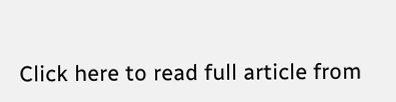Click here to read full article from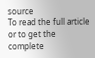source
To read the full article or to get the complete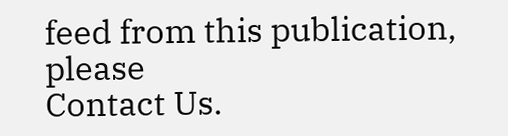feed from this publication, please
Contact Us.